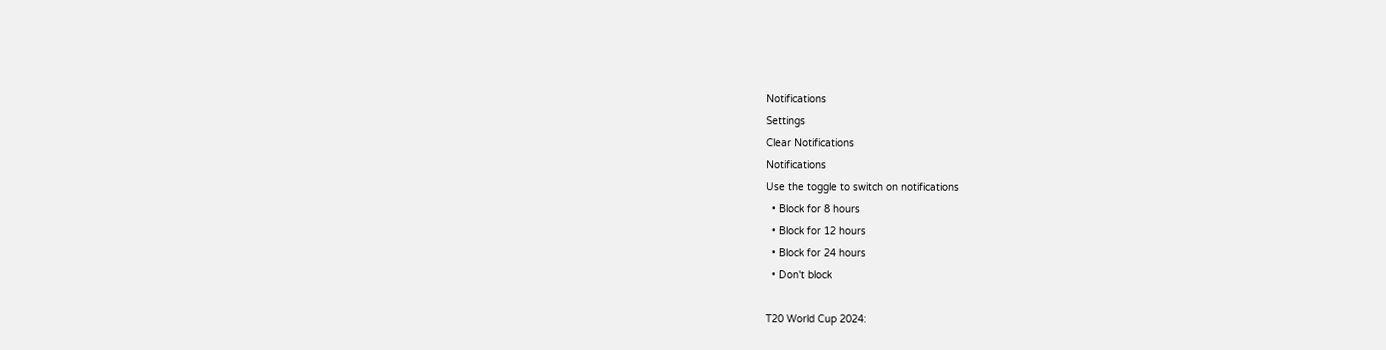Notifications
Settings
Clear Notifications
Notifications
Use the toggle to switch on notifications
  • Block for 8 hours
  • Block for 12 hours
  • Block for 24 hours
  • Don't block

T20 World Cup 2024: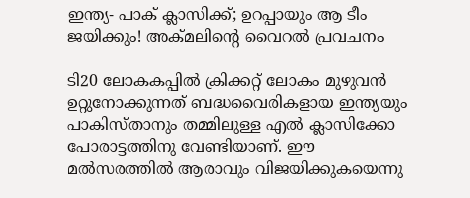ഇന്ത്യ- പാക് ക്ലാസിക്ക്; ഉറപ്പായും ആ ടീം ജയിക്കും! അക്മലിന്റെ വൈറല്‍ പ്രവചനം

ടി20 ലോകകപ്പില്‍ ക്രിക്കറ്റ് ലോകം മുഴുവന്‍ ഉറ്റുനോക്കുന്നത് ബദ്ധവൈരികളായ ഇന്ത്യയും പാകിസ്താനും തമ്മിലുള്ള എല്‍ ക്ലാസിക്കോ പോരാട്ടത്തിനു വേണ്ടിയാണ്. ഈ മല്‍സരത്തില്‍ ആരാവും വിജയിക്കുകയെന്നു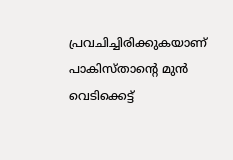പ്രവചിച്ചിരിക്കുകയാണ് പാകിസ്താന്റെ മുന്‍ വെടിക്കെട്ട്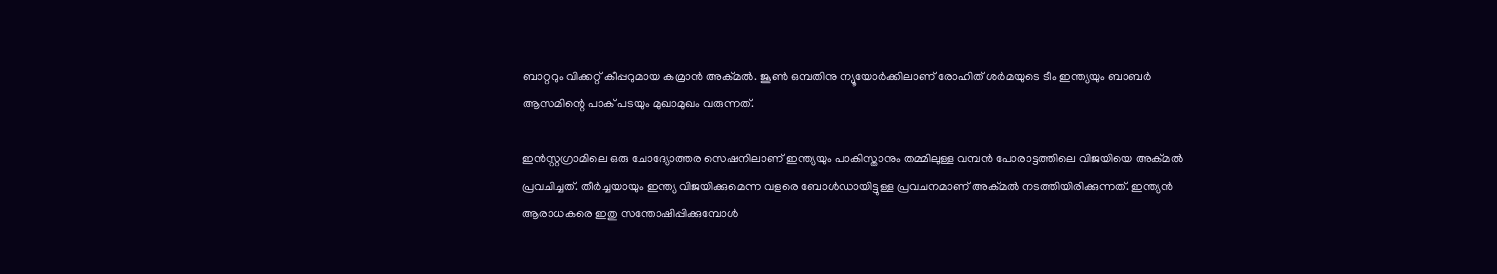ബാറ്ററും വിക്കറ്റ് കീപ്പറുമായ കമ്രാന്‍ അക്മല്‍. ജൂണ്‍ ഒമ്പതിനു ന്യൂയോര്‍ക്കിലാണ് രോഹിത് ശര്‍മയുടെ ടീം ഇന്ത്യയും ബാബര്‍ ആസമിന്റെ പാക് പടയും മുഖാമുഖം വരുന്നത്.

ഇന്‍സ്റ്റഗ്രാമിലെ ഒരു ചോദ്യോത്തര സെഷനിലാണ് ഇന്ത്യയും പാകിസ്താനും തമ്മിലുള്ള വമ്പന്‍ പോരാട്ടത്തിലെ വിജയിയെ അക്മല്‍ പ്രവചിച്ചത്. തീര്‍ച്ചയായും ഇന്ത്യ വിജയിക്കുമെന്ന വളരെ ബോള്‍ഡായിട്ടുള്ള പ്രവചനമാണ് അക്മല്‍ നടത്തിയിരിക്കുന്നത്. ഇന്ത്യന്‍ ആരാധകരെ ഇതു സന്തോഷിപ്പിക്കുമ്പോള്‍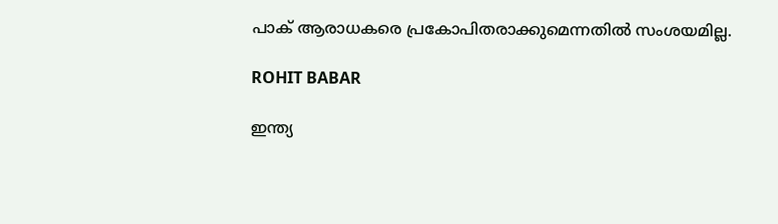പാക് ആരാധകരെ പ്രകോപിതരാക്കുമെന്നതില്‍ സംശയമില്ല.

ROHIT BABAR

ഇന്ത്യ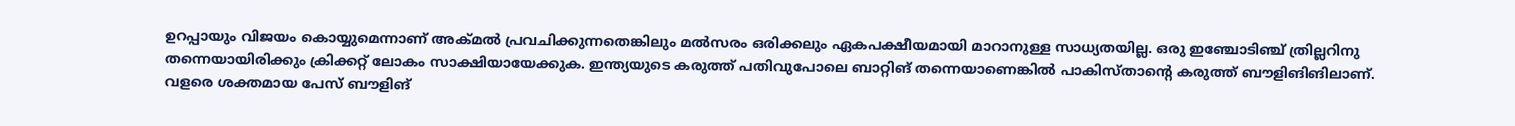ഉറപ്പായും വിജയം കൊയ്യുമെന്നാണ് അക്മല്‍ പ്രവചിക്കുന്നതെങ്കിലും മല്‍സരം ഒരിക്കലും ഏകപക്ഷീയമായി മാറാനുള്ള സാധ്യതയില്ല. ഒരു ഇഞ്ചോടിഞ്ച് ത്രില്ലറിനു തന്നെയായിരിക്കും ക്രിക്കറ്റ് ലോകം സാക്ഷിയായേക്കുക. ഇന്ത്യയുടെ കരുത്ത് പതിവുപോലെ ബാറ്റിങ് തന്നെയാണെങ്കില്‍ പാകിസ്താന്റെ കരുത്ത് ബൗളിങിങിലാണ്. വളരെ ശക്തമായ പേസ് ബൗളിങ്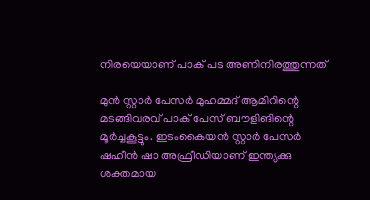നിരയെയാണ് പാക് പട അണിനിരത്തുന്നത്

മുന്‍ സ്റ്റാര്‍ പേസര്‍ മുഹമ്മദ് ആമിറിന്റെ മടങ്ങിവരവ് പാക് പേസ് ബൗളിങിന്റെ മൂര്‍ച്ചകൂട്ടും. ഇടംകൈയന്‍ സ്റ്റാര്‍ പേസര്‍ ഷഹീന്‍ ഷാ അഫ്രീഡിയാണ് ഇന്ത്യക്കു ശക്തമായ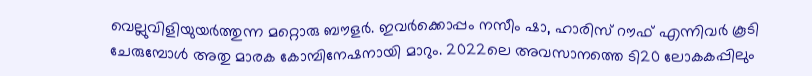വെല്ലുവിളിയുയര്‍ത്തുന്ന മറ്റൊരു ബൗളര്‍. ഇവര്‍ക്കൊപ്പം നസീം ഷാ, ഹാരിസ് റൗഫ് എന്നിവര്‍ കൂടി ചേരുമ്പോള്‍ അതു മാരക കോമ്പിനേഷനായി മാറും. 2022ലെ അവസാനത്തെ ടി20 ലോകകപ്പിലും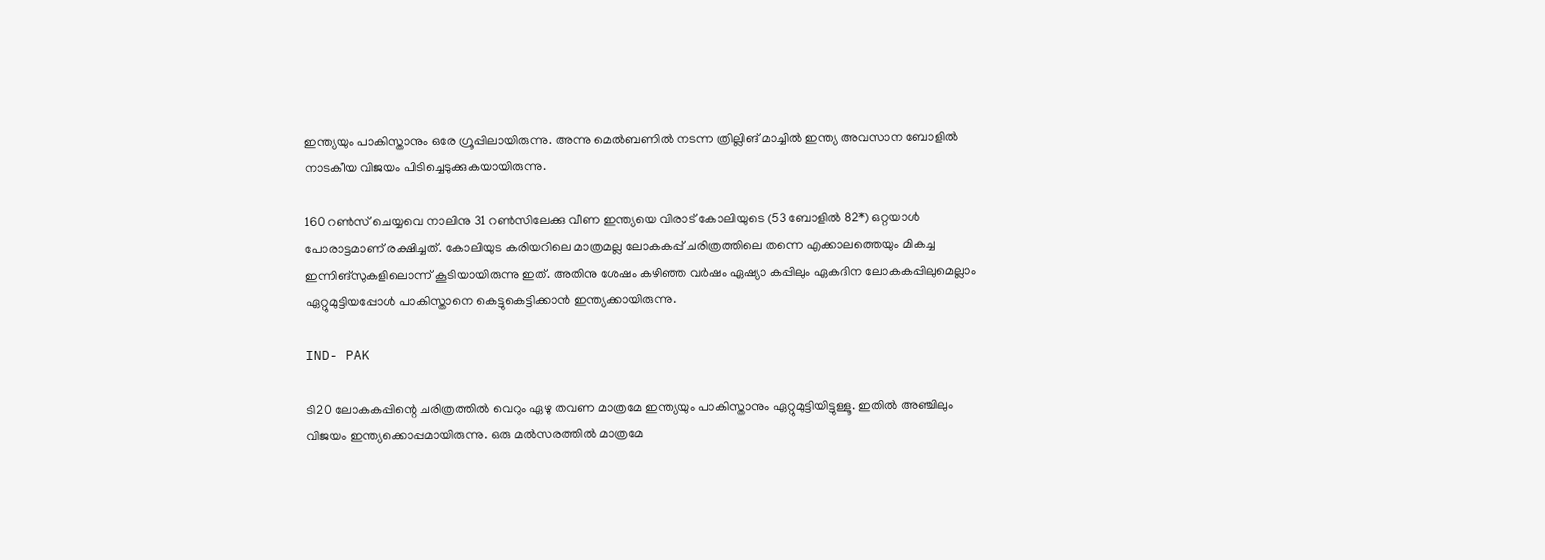ഇന്ത്യയും പാകിസ്താനും ഒരേ ഗ്രൂപ്പിലായിരുന്നു. അന്നു മെല്‍ബണില്‍ നടന്ന ത്രില്ലിങ് മാച്ചില്‍ ഇന്ത്യ അവസാന ബോളില്‍ നാടകീയ വിജയം പിടിച്ചെടുക്കുകയായിരുന്നു.

160 റണ്‍സ് ചെയ്യവെ നാലിനു 31 റണ്‍സിലേക്കു വീണ ഇന്ത്യയെ വിരാട് കോലിയുടെ (53 ബോളില്‍ 82*) ഒറ്റയാള്‍ പോരാട്ടമാണ് രക്ഷിച്ചത്. കോലിയുട കരിയറിലെ മാത്രമല്ല ലോകകപ്പ് ചരിത്രത്തിലെ തന്നെ എക്കാലത്തെയും മികച്ച ഇന്നിങ്‌സുകളിലൊന്ന് കൂടിയായിരുന്നു ഇത്. അതിനു ശേഷം കഴിഞ്ഞ വര്‍ഷം ഏഷ്യാ കപ്പിലും ഏകദിന ലോകകപ്പിലുമെല്ലാം ഏറ്റുമുട്ടിയപ്പോള്‍ പാകിസ്താനെ കെട്ടുകെട്ടിക്കാന്‍ ഇന്ത്യക്കായിരുന്നു.

IND- PAK

ടി20 ലോകകപ്പിന്റെ ചരിത്രത്തില്‍ വെറും ഏഴു തവണ മാത്രമേ ഇന്ത്യയും പാകിസ്താനും ഏറ്റുമുട്ടിയിട്ടുള്ളൂ. ഇതില്‍ അഞ്ചിലും വിജയം ഇന്ത്യക്കൊപ്പമായിരുന്നു. ഒരു മല്‍സരത്തില്‍ മാത്രമേ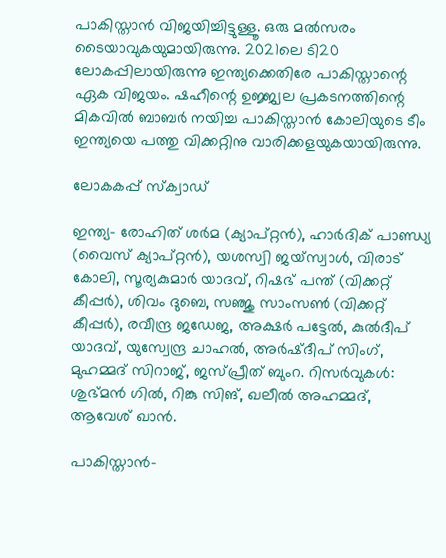പാകിസ്താന്‍ വിജയിച്ചിട്ടുള്ളൂ. ഒരു മല്‍സരം ടൈയാവുകയുമായിരുന്നു. 2021ലെ ടി20 ലോകപ്പിലായിരുന്നു ഇന്ത്യക്കെതിരേ പാകിസ്താന്റെ ഏക വിജയം. ഷഹീന്റെ ഉജ്ജ്വല പ്രകടനത്തിന്റെ മികവില്‍ ബാബര്‍ നയിച്ച പാകിസ്താന്‍ കോലിയുടെ ടീം ഇന്ത്യയെ പത്തു വിക്കറ്റിനു വാരിക്കളയുകയായിരുന്നു.

ലോകകപ്പ് സ്ക്വാഡ്

ഇന്ത്യ- രോഹിത് ശർമ (ക്യാപ്റ്റൻ), ഹാർദിക് പാണ്ഡ്യ (വൈസ് ക്യാപ്റ്റന്‍), യശസ്വി ജയ്‌സ്വാൾ, വിരാട് കോലി, സൂര്യകുമാർ യാദവ്, റിഷഭ് പന്ത് (വിക്കറ്റ് കീപ്പര്‍), ശിവം ദുബെ, സഞ്ജു സാംസൺ (വിക്കറ്റ് കീപ്പര്‍), രവീന്ദ്ര ജഡേജ, അക്ഷർ പട്ടേൽ, കുൽദീപ് യാദവ്, യുസ്വേന്ദ്ര ചാഹൽ, അർഷ്‌ദീപ് സിംഗ്, മുഹമ്മദ് സിറാജ്, ജസ്പ്രീത് ബുംറ. റിസര്‍വുകള്‍: ശുഭ്മൻ ഗിൽ, റിങ്കു സിങ്, ഖലീൽ അഹമ്മദ്, ആവേശ് ഖാൻ.

പാകിസ്താന്‍-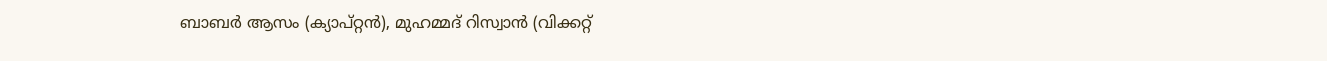ബാബര്‍ ആസം (ക്യാപ്റ്റന്‍), മുഹമ്മദ് റിസ്വാന്‍ (വിക്കറ്റ്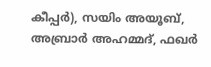കീപ്പര്‍), സയിം അയൂബ്, അബ്രാര്‍ അഹമ്മദ്, ഫഖര്‍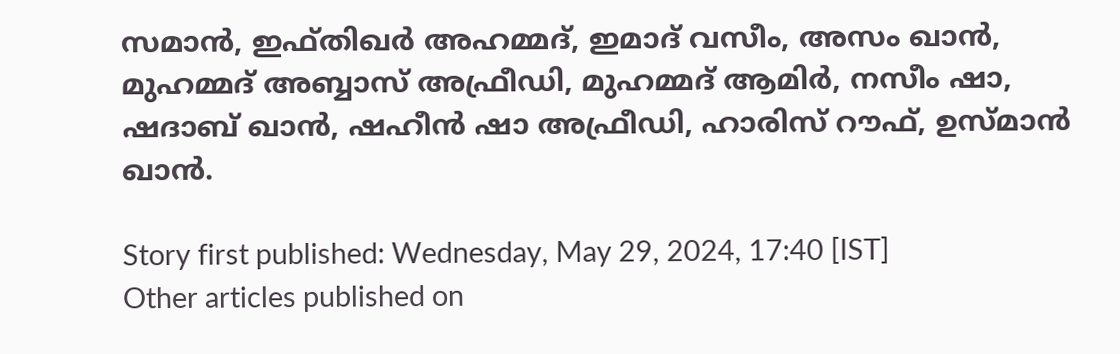സമാന്‍, ഇഫ്തിഖര്‍ അഹമ്മദ്, ഇമാദ് വസീം, അസം ഖാന്‍, മുഹമ്മദ് അബ്ബാസ് അഫ്രീഡി, മുഹമ്മദ് ആമിര്‍, നസീം ഷാ, ഷദാബ് ഖാന്‍, ഷഹീന്‍ ഷാ അഫ്രീഡി, ഹാരിസ് റൗഫ്, ഉസ്മാന്‍ ഖാന്‍.

Story first published: Wednesday, May 29, 2024, 17:40 [IST]
Other articles published on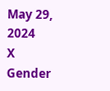May 29, 2024
X
Gender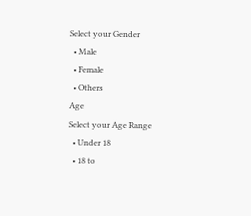Select your Gender
  • Male
  • Female
  • Others
Age
Select your Age Range
  • Under 18
  • 18 to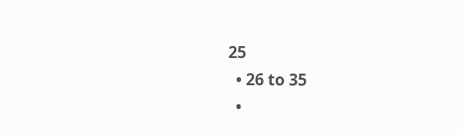25
  • 26 to 35
  •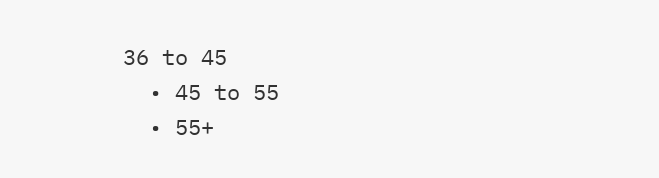36 to 45
  • 45 to 55
  • 55+